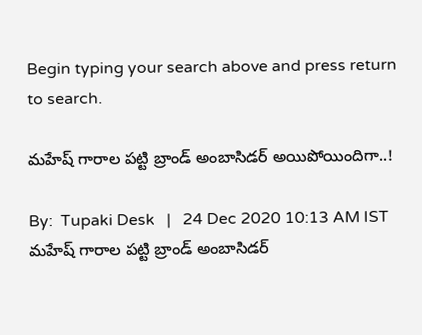Begin typing your search above and press return to search.

మహేష్ గారాల పట్టి బ్రాండ్ అంబాసిడర్ అయిపోయిందిగా..!

By:  Tupaki Desk   |   24 Dec 2020 10:13 AM IST
మహేష్ గారాల పట్టి బ్రాండ్ అంబాసిడర్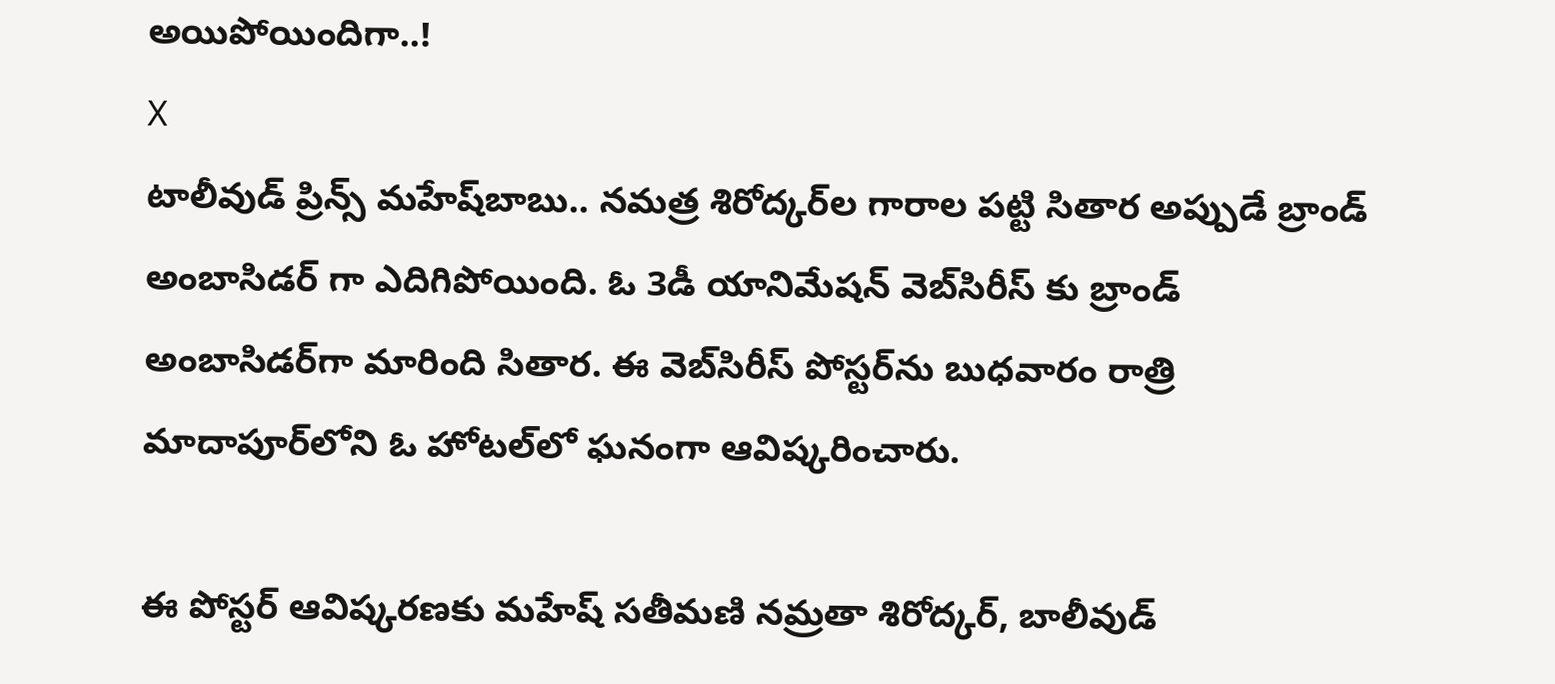అయిపోయిందిగా..!
X
టాలీవుడ్ ప్రిన్స్ మహేష్‌బాబు.. నమత్ర శిరోద్కర్‌ల గారాల పట్టి సితార అప్పుడే బ్రాండ్ అంబాసిడర్ గా ఎదిగిపోయింది. ఓ 3డీ యానిమేషన్‌ వెబ్‌సిరీస్‌ కు బ్రాండ్‌ అంబాసిడర్‌గా మారింది సితార. ఈ వెబ్‌సిరీస్‌ పోస్టర్‌ను బుధవారం రాత్రి మాదాపూర్‌లోని ఓ హోటల్‌లో ఘనంగా ఆవిష్కరించారు.

ఈ పోస్టర్ ఆవిష్కరణకు మహేష్ సతీమణి నమ్రతా శిరోద్కర్‌, బాలీవుడ్‌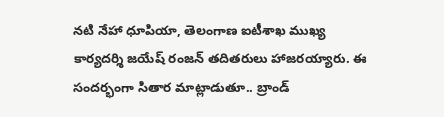నటి నేహా ధూపియా, తెలంగాణ ఐటీశాఖ ముఖ్య కార్యదర్శి జయేష్‌ రంజన్‌ తదితరులు హాజరయ్యారు. ఈ సందర్భంగా సితార మాట్లాడుతూ.. బ్రాండ్‌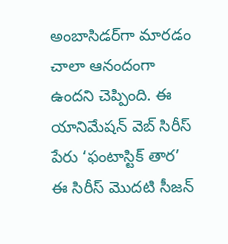అంబాసిడర్‌గా మారడం చాలా ఆనందంగా ఉందని చెప్పింది. ఈ యానిమేషన్ వెబ్ సిరీస్ పేరు ‘ఫంటాస్టిక్ తార’ ఈ సిరీస్‌ మొదటి సీజన్‌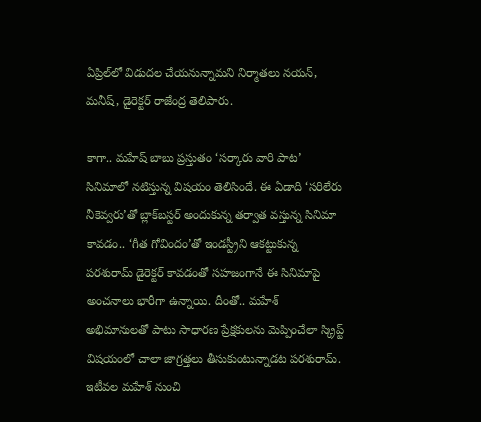ఏప్రిల్‌లో విడుదల చేయనున్నామని నిర్మాతలు నయన్‌, మనీష్‌, డైరెక్టర్‌ రాజేంద్ర తెలిపారు.

కాగా.. మహేష్ బాబు ప్రస్తుతం ‘సర్కారు వారి పాట’ సినిమాలో నటిస్తున్న విషయం తెలిసిందే. ఈ ఏడాది ‘సరిలేరు నీకెవ్వరు’తో బ్లాక్‌బస్టర్ అందుకున్న తర్వాత వస్తున్న సినిమా కావడం.. ‘గీత గోవిందం’తో ఇండస్ట్రీని ఆకట్టుకున్న పరశురామ్ డైరెక్టర్ కావడంతో సహజంగానే ఈ సినిమాపై అంచనాలు భారీగా ఉన్నాయి. దీంతో.. మహేశ్ అభిమానులతో పాటు సాధారణ ప్రేక్షకులను మెప్పించేలా స్క్రిప్ట్ విషయంలో చాలా జాగ్రత్తలు తీసుకుంటున్నాడట పరశురామ్. ఇటీవల మహేశ్ నుంచి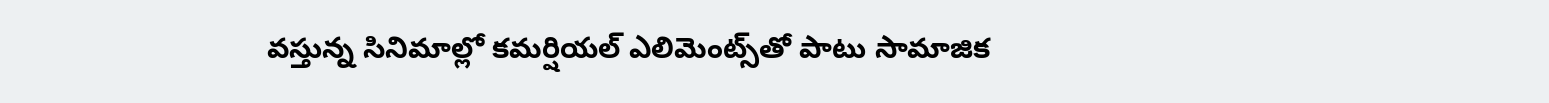వస్తున్న సినిమాల్లో కమర్షియల్ ఎలిమెంట్స్‌తో పాటు సామాజిక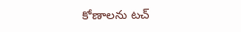కోణాలను టచ్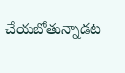చేయబోతున్నాడట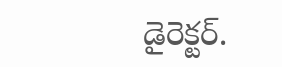డైరెక్టర్.